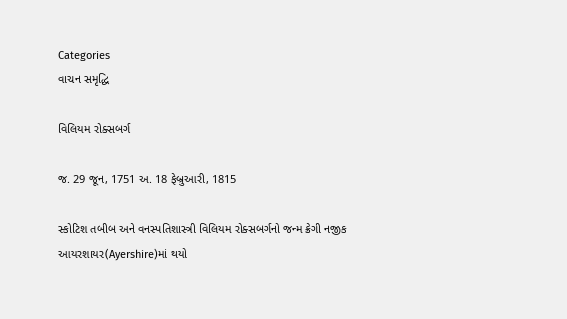Categories
વાચન સમૃદ્ધિ

વિલિયમ રોક્સબર્ગ

જ. 29 જૂન, 1751 અ. 18 ફેબ્રુઆરી, 1815

સ્કોટિશ તબીબ અને વનસ્પતિશાસ્ત્રી વિલિયમ રોક્સબર્ગનો જન્મ ક્રેગી નજીક આયરશાયર(Ayershire)માં થયો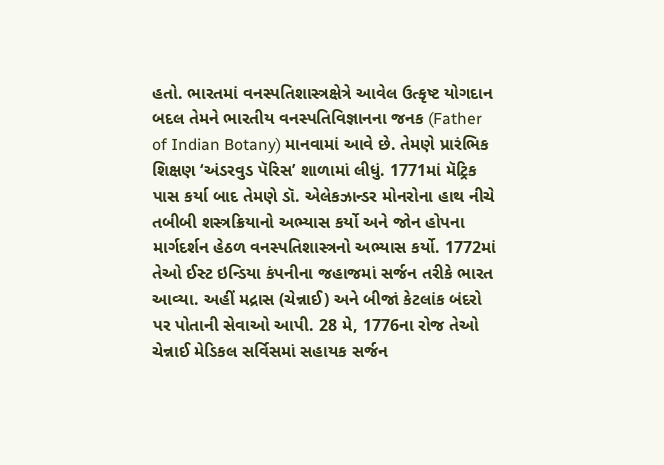હતો. ભારતમાં વનસ્પતિશાસ્ત્રક્ષેત્રે આવેલ ઉત્કૃષ્ટ યોગદાન બદલ તેમને ભારતીય વનસ્પતિવિજ્ઞાનના જનક (Father of Indian Botany) માનવામાં આવે છે. તેમણે પ્રારંભિક શિક્ષણ ‘અંડરવુડ પૅરિસ’ શાળામાં લીધું. 1771માં મૅટ્રિક પાસ કર્યા બાદ તેમણે ડૉ. એલેકઝાન્ડર મોનરોના હાથ નીચે તબીબી શસ્ત્રક્રિયાનો અભ્યાસ કર્યો અને જોન હોપના માર્ગદર્શન હેઠળ વનસ્પતિશાસ્ત્રનો અભ્યાસ કર્યો. 1772માં તેઓ ઈસ્ટ ઇન્ડિયા કંપનીના જહાજમાં સર્જન તરીકે ભારત આવ્યા. અહીં મદ્રાસ (ચેન્નાઈ) અને બીજાં કેટલાંક બંદરો પર પોતાની સેવાઓ આપી. 28 મે, 1776ના રોજ તેઓ ચેન્નાઈ મેડિકલ સર્વિસમાં સહાયક સર્જન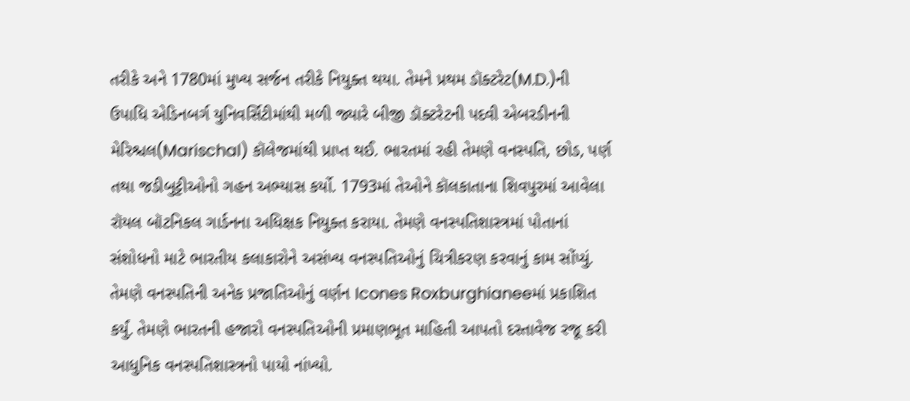તરીકે અને 1780માં મુખ્ય સર્જન તરીકે નિયુક્ત થયા. તેમને પ્રથમ ડૉક્ટરેટ(M.D.)ની ઉપાધિ એડિનબર્ગ યુનિવર્સિટીમાંથી મળી જ્યારે બીજી ડૉક્ટરેટની પદવી એબરડીનની મેરિશ્ચલ(Marischal) કૉલેજમાંથી પ્રાપ્ત થઈ. ભારતમાં રહી તેમણે વનસ્પતિ, છોડ, પર્ણ તથા જડીબુટ્ટીઓનો ગહન અભ્યાસ કર્યો. 1793માં તેઓને કૉલકાતાના શિવપુરમાં આવેલા રૉયલ બૉટનિકલ ગાર્ડનના અધિક્ષક નિયુક્ત કરાયા. તેમણે વનસ્પતિશાસ્ત્રમાં પોતાનાં સંશોધનો માટે ભારતીય કલાકારોને અસંખ્ય વનસ્પતિઓનું ચિત્રીકરણ કરવાનું કામ સોંપ્યું. તેમણે વનસ્પતિની અનેક પ્રજાતિઓનું વર્ણન Icones Roxburghianeeમાં પ્રકાશિત કર્યું. તેમણે ભારતની હજારો વનસ્પતિઓની પ્રમાણભૂત માહિતી આપતો દસ્તાવેજ રજૂ કરી આધુનિક વનસ્પતિશાસ્ત્રનો પાયો નાંખ્યો.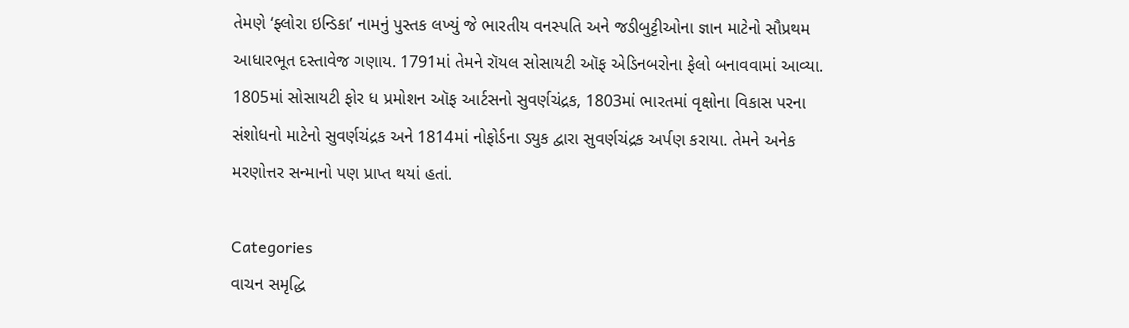તેમણે ‘ફ્લોરા ઇન્ડિકા’ નામનું પુસ્તક લખ્યું જે ભારતીય વનસ્પતિ અને જડીબુટ્ટીઓના જ્ઞાન માટેનો સૌપ્રથમ આધારભૂત દસ્તાવેજ ગણાય. 1791માં તેમને રૉયલ સોસાયટી ઑફ એડિનબરોના ફેલો બનાવવામાં આવ્યા. 1805માં સોસાયટી ફોર ધ પ્રમોશન ઑફ આર્ટસનો સુવર્ણચંદ્રક, 1803માં ભારતમાં વૃક્ષોના વિકાસ પરના સંશોધનો માટેનો સુવર્ણચંદ્રક અને 1814માં નોફોર્ડના ડ્યુક દ્વારા સુવર્ણચંદ્રક અર્પણ કરાયા. તેમને અનેક મરણોત્તર સન્માનો પણ પ્રાપ્ત થયાં હતાં.

Categories
વાચન સમૃદ્ધિ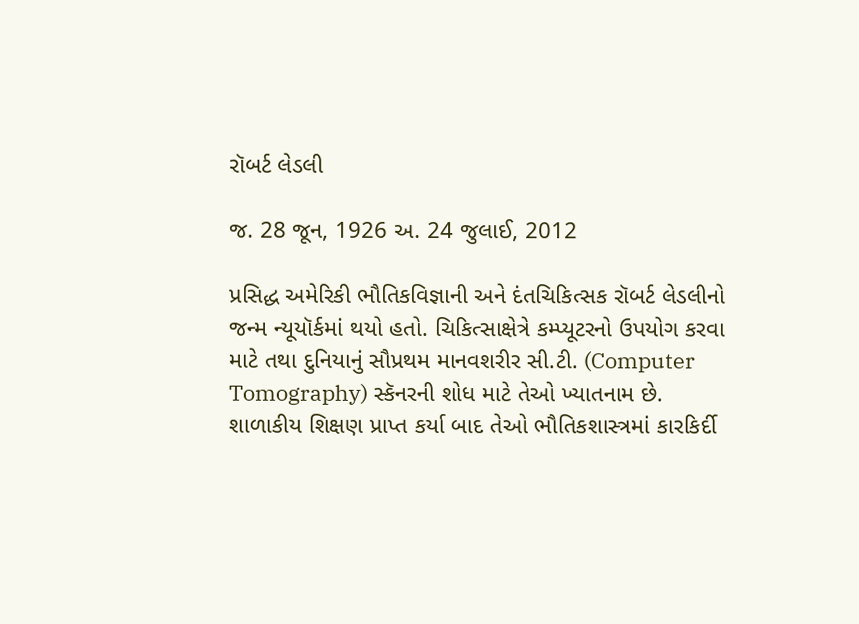રૉબર્ટ લેડલી

જ. 28 જૂન, 1926 અ. 24 જુલાઈ, 2012

પ્રસિદ્ધ અમેરિકી ભૌતિકવિજ્ઞાની અને દંતચિકિત્સક રૉબર્ટ લેડલીનો જન્મ ન્યૂયૉર્કમાં થયો હતો. ચિકિત્સાક્ષેત્રે કમ્પ્યૂટરનો ઉપયોગ કરવા માટે તથા દુનિયાનું સૌપ્રથમ માનવશરીર સી.ટી. (Computer Tomography) સ્કૅનરની શોધ માટે તેઓ ખ્યાતનામ છે. શાળાકીય શિક્ષણ પ્રાપ્ત કર્યા બાદ તેઓ ભૌતિકશાસ્ત્રમાં કારકિર્દી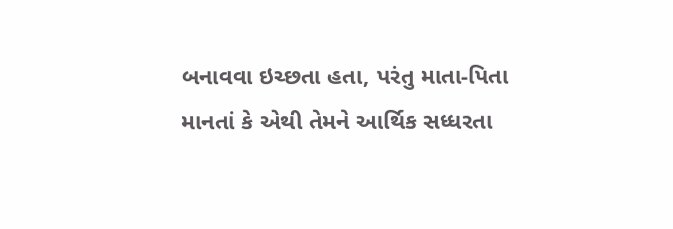બનાવવા ઇચ્છતા હતા, પરંતુ માતા-પિતા માનતાં કે એથી તેમને આર્થિક સધ્ધરતા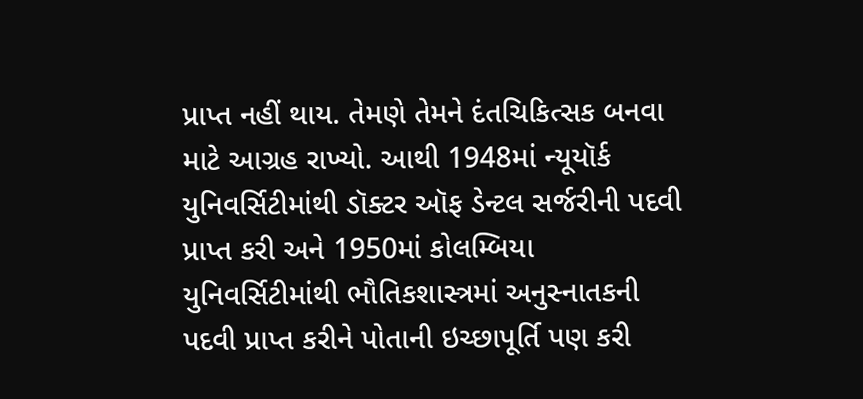પ્રાપ્ત નહીં થાય. તેમણે તેમને દંતચિકિત્સક બનવા માટે આગ્રહ રાખ્યો. આથી 1948માં ન્યૂયૉર્ક યુનિવર્સિટીમાંથી ડૉક્ટર ઑફ ડેન્ટલ સર્જરીની પદવી પ્રાપ્ત કરી અને 1950માં કોલમ્બિયા યુનિવર્સિટીમાંથી ભૌતિકશાસ્ત્રમાં અનુસ્નાતકની પદવી પ્રાપ્ત કરીને પોતાની ઇચ્છાપૂર્તિ પણ કરી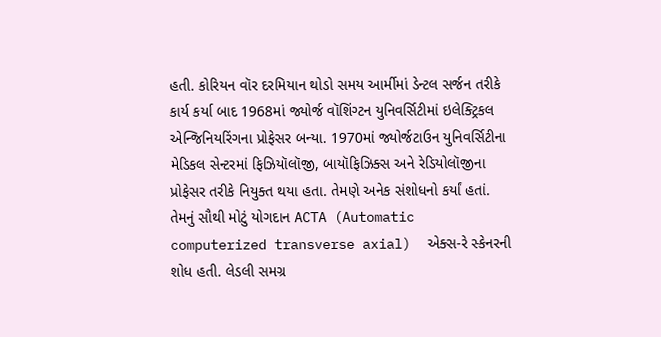હતી. કોરિયન વૉર દરમિયાન થોડો સમય આર્મીમાં ડેન્ટલ સર્જન તરીકે કાર્ય કર્યા બાદ 1968માં જ્યોર્જ વૉશિંગ્ટન યુનિવર્સિટીમાં ઇલેક્ટ્રિકલ એન્જિનિયરિંગના પ્રોફેસર બન્યા. 1970માં જ્યોર્જટાઉન યુનિવર્સિટીના મેડિકલ સેન્ટરમાં ફિઝિયૉલૉજી, બાયૉફિઝિક્સ અને રેડિયોલૉજીના પ્રોફેસર તરીકે નિયુક્ત થયા હતા. તેમણે અનેક સંશોધનો કર્યાં હતાં. તેમનું સૌથી મોટું યોગદાન ACTA (Automatic computerized transverse axial)  એક્સ-રે સ્કેનરની શોધ હતી. લેડલી સમગ્ર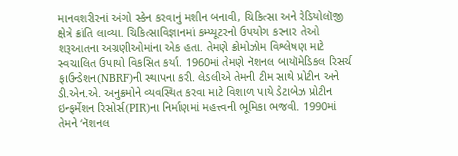માનવશરીરનાં અંગો સ્કેન કરવાનું મશીન બનાવી, ચિકિત્સા અને રેડિયોલૉજી ક્ષેત્રે ક્રાંતિ લાવ્યા. ચિકિત્સાવિજ્ઞાનમાં કમ્પ્યૂટરનો ઉપયોગ કરનાર તેઓ શરૂઆતના અગ્રણીઓમાંના એક હતા. તેમણે ક્રોમોઝોમ વિશ્લેષણ માટે સ્વચાલિત ઉપાયો વિકસિત કર્યા. 1960માં તેમણે નૅશનલ બાયૉમેડિકલ રિસર્ચ ફાઉન્ડેશન(NBRF)ની સ્થાપના કરી. લેડલીએ તેમની ટીમ સાથે પ્રોટીન અને ડી.એન.એ. અનુક્રમોને વ્યવસ્થિત કરવા માટે વિશાળ પાયે ડેટાબેઝ પ્રોટીન ઇન્ફર્મેશન રિસોર્સ(PIR)ના નિર્માણમાં મહત્ત્વની ભૂમિકા ભજવી. 1990માં તેમને ‘નૅશનલ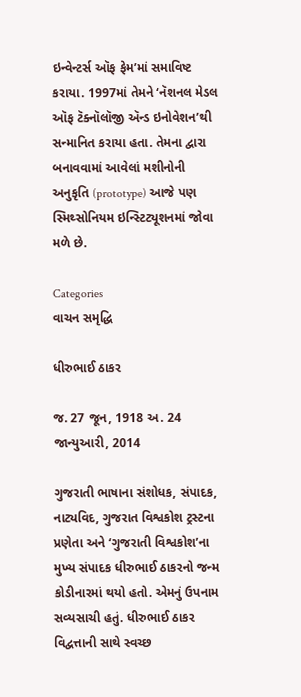ઇન્વેન્ટર્સ ઑફ ફેમ’માં સમાવિષ્ટ કરાયા. 1997માં તેમને ‘નૅશનલ મેડલ ઑફ ટૅક્નૉલૉજી ઍન્ડ ઇનોવેશન’થી સન્માનિત કરાયા હતા. તેમના દ્વારા બનાવવામાં આવેલાં મશીનોની અનુકૃતિ (prototype) આજે પણ સ્મિથ્સોનિયમ ઇન્સ્ટિટ્યૂશનમાં જોવા મળે છે.

Categories
વાચન સમૃદ્ધિ

ધીરુભાઈ ઠાકર

જ. 27 જૂન, 1918 અ. 24 જાન્યુઆરી, 2014

ગુજરાતી ભાષાના સંશોધક, સંપાદક, નાટ્યવિદ, ગુજરાત વિશ્વકોશ ટ્રસ્ટના પ્રણેતા અને ‘ગુજરાતી વિશ્વકોશ’ના મુખ્ય સંપાદક ધીરુભાઈ ઠાકરનો જન્મ કોડીનારમાં થયો હતો. એમનું ઉપનામ સવ્યસાચી હતું. ધીરુભાઈ ઠાકર વિદ્વત્તાની સાથે સ્વચ્છ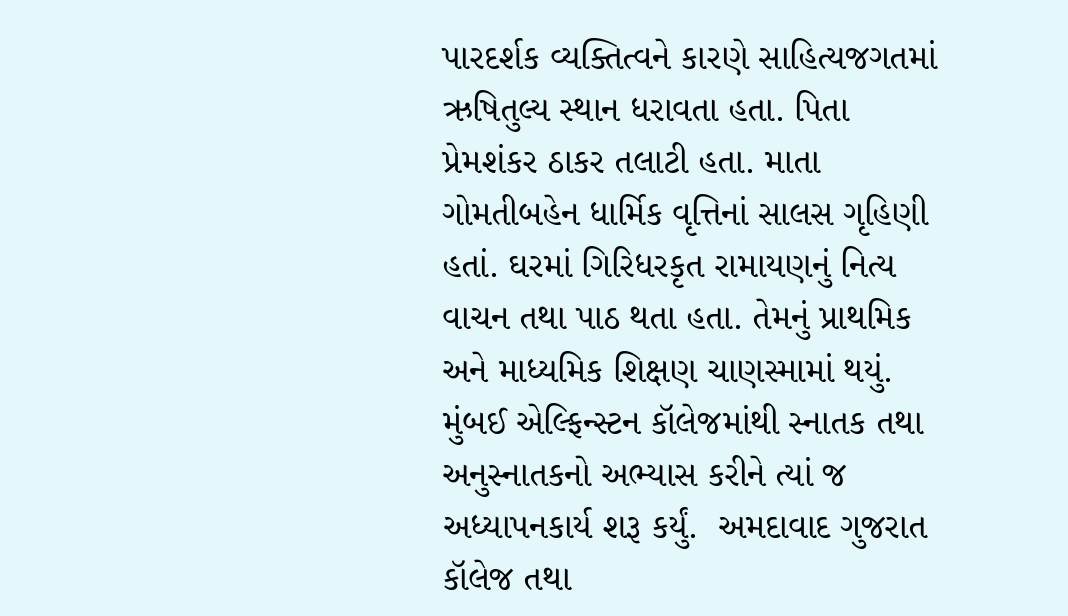પારદર્શક વ્યક્તિત્વને કારણે સાહિત્યજગતમાં ઋષિતુલ્ય સ્થાન ધરાવતા હતા. પિતા પ્રેમશંકર ઠાકર તલાટી હતા. માતા ગોમતીબહેન ધાર્મિક વૃત્તિનાં સાલસ ગૃહિણી હતાં. ઘરમાં ગિરિધરકૃત રામાયણનું નિત્ય વાચન તથા પાઠ થતા હતા. તેમનું પ્રાથમિક અને માધ્યમિક શિક્ષણ ચાણસ્મામાં થયું. મુંબઈ એલ્ફિન્સ્ટન કૉલેજમાંથી સ્નાતક તથા અનુસ્નાતકનો અભ્યાસ કરીને ત્યાં જ અધ્યાપનકાર્ય શરૂ કર્યું.  અમદાવાદ ગુજરાત કૉલેજ તથા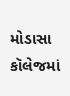મોડાસા કૉલેજમાં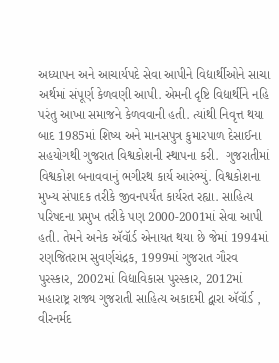અધ્યાપન અને આચાર્યપદે સેવા આપીને વિદ્યાર્થીઓને સાચા અર્થમાં સંપૂર્ણ કેળવણી આપી. એમની દૃષ્ટિ વિદ્યાર્થીને નહિ પરંતુ આખા સમાજને કેળવવાની હતી. ત્યાંથી નિવૃત્ત થયા બાદ 1985માં શિષ્ય અને માનસપુત્ર કુમારપાળ દેસાઈના સહયોગથી ગુજરાત વિશ્વકોશની સ્થાપના કરી.  ગુજરાતીમાં વિશ્વકોશ બનાવવાનું ભગીરથ કાર્ય આરંભ્યું. વિશ્વકોશના મુખ્ય સંપાદક તરીકે જીવનપર્યંત કાર્યરત રહ્યા. સાહિત્ય પરિષદના પ્રમુખ તરીકે પણ 2000-2001માં સેવા આપી હતી. તેમને અનેક ઍવૉર્ડ એનાયત થયા છે જેમાં 1994માં રણજિતરામ સુવર્ણચંદ્રક, 1999માં ગુજરાત ગૌરવ પુરસ્કાર, 2002માં વિદ્યાવિકાસ પુરસ્કાર, 2012માં મહારાષ્ટ્ર રાજ્ય ગુજરાતી સાહિત્ય અકાદમી દ્વારા ઍવૉર્ડ , વીરનર્મદ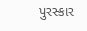પુરસ્કાર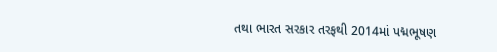તથા ભારત સરકાર તરફથી 2014માં પદ્મભૂષણ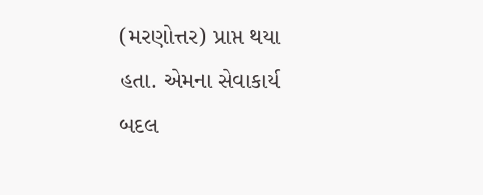(મરણોત્તર) પ્રાપ્ત થયા હતા. એમના સેવાકાર્ય બદલ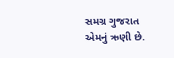સમગ્ર ગુજરાત એમનું ઋણી છે.